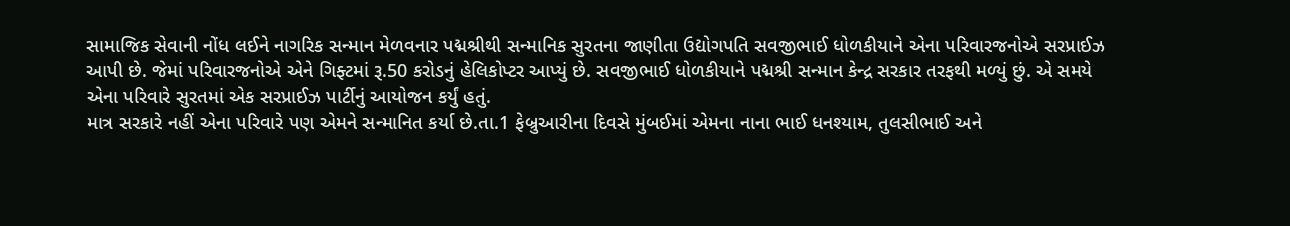સામાજિક સેવાની નોંધ લઈને નાગરિક સન્માન મેળવનાર પદ્મશ્રીથી સન્માનિક સુરતના જાણીતા ઉદ્યોગપતિ સવજીભાઈ ધોળકીયાને એના પરિવારજનોએ સરપ્રાઈઝ આપી છે. જેમાં પરિવારજનોએ એને ગિફ્ટમાં રૂ.50 કરોડનું હેલિકોપ્ટર આપ્યું છે. સવજીભાઈ ધોળકીયાને પદ્મશ્રી સન્માન કેન્દ્ર સરકાર તરફથી મળ્યું છું. એ સમયે એના પરિવારે સુરતમાં એક સરપ્રાઈઝ પાર્ટીનું આયોજન કર્યું હતું.
માત્ર સરકારે નહીં એના પરિવારે પણ એમને સન્માનિત કર્યા છે.તા.1 ફેબ્રુઆરીના દિવસે મુંબઈમાં એમના નાના ભાઈ ધનશ્યામ, તુલસીભાઈ અને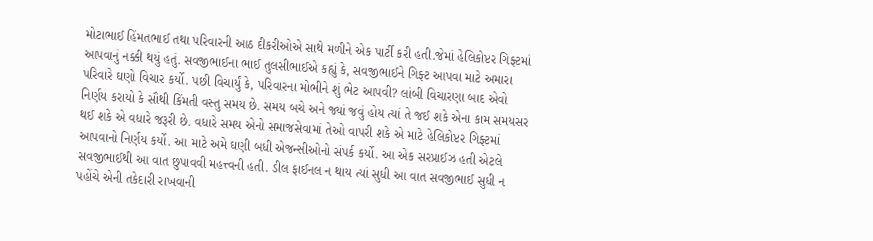મોટાભાઈ હિંમતભાઈ તથા પરિવારની આઠ દીકરીઓએ સાથે મળીને એક પાર્ટી કરી હતી.જેમાં હેલિકોપ્ટર ગિફ્ટમાં આપવાનું નક્કી થયું હતું. સવજીભાઈના ભાઈ તુલસીભાઈએ કહ્યું કે, સવજીભાઈને ગિફ્ટ આપવા માટે અમારા પરિવારે ઘણો વિચાર કર્યો. પછી વિચાર્યું કે, પરિવારના મોભીને શું ભેટ આપવી? લાંબી વિચારણા બાદ એવો નિર્ણય કરાયો કે સૌથી કિંમતી વસ્તુ સમય છે. સમય બચે અને જ્યાં જવું હોય ત્યાં તે જઈ શકે એના કામ સમયસર થઈ શકે એ વધારે જરૂરી છે. વધારે સમય એનો સમાજસેવામાં તેઓ વાપરી શકે એ માટે હેલિકોપ્ટર ગિફ્ટમાં આપવાનો નિર્ણય કર્યો. આ માટે અમે ઘણી બધી એજન્સીઓનો સંપર્ક કર્યો. આ એક સરપ્રાઈઝ હતી એટલે સવજીભાઈથી આ વાત છુપાવવી મહત્ત્વની હતી. ડીલ ફાઈનલ ન થાય ત્યાં સુધી આ વાત સવજીભાઈ સુધી ન પહોંચે એની તકેદારી રાખવાની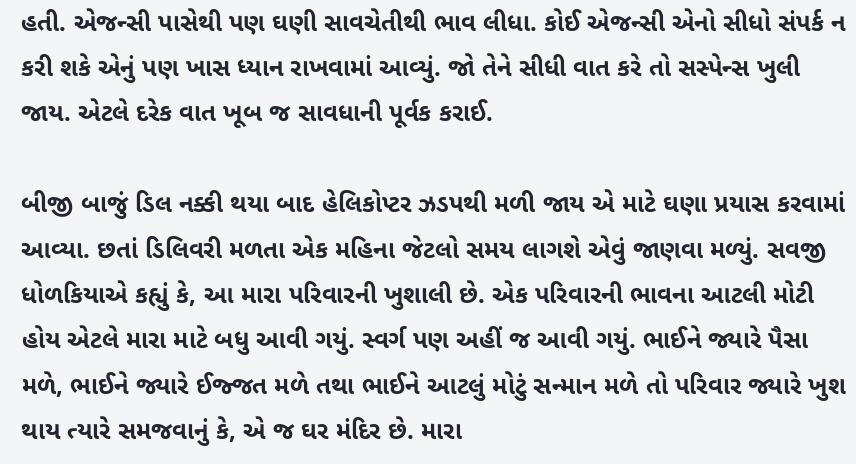હતી. એજન્સી પાસેથી પણ ઘણી સાવચેતીથી ભાવ લીધા. કોઈ એજન્સી એનો સીધો સંપર્ક ન કરી શકે એનું પણ ખાસ ધ્યાન રાખવામાં આવ્યું. જો તેને સીધી વાત કરે તો સસ્પેન્સ ખુલી જાય. એટલે દરેક વાત ખૂબ જ સાવધાની પૂર્વક કરાઈ.

બીજી બાજું ડિલ નક્કી થયા બાદ હેલિકોપ્ટર ઝડપથી મળી જાય એ માટે ઘણા પ્રયાસ કરવામાં આવ્યા. છતાં ડિલિવરી મળતા એક મહિના જેટલો સમય લાગશે એવું જાણવા મળ્યું. સવજી ધોળકિયાએ કહ્યું કે, આ મારા પરિવારની ખુશાલી છે. એક પરિવારની ભાવના આટલી મોટી હોય એટલે મારા માટે બધુ આવી ગયું. સ્વર્ગ પણ અહીં જ આવી ગયું. ભાઈને જ્યારે પૈસા મળે, ભાઈને જ્યારે ઈજ્જત મળે તથા ભાઈને આટલું મોટું સન્માન મળે તો પરિવાર જ્યારે ખુશ થાય ત્યારે સમજવાનું કે, એ જ ઘર મંદિર છે. મારા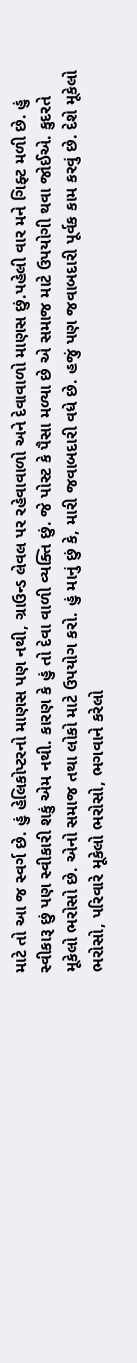માટે તો આ જ સ્વર્ગ છે. હું હેલિકોપ્ટરનો માણસ પણ નથી, ગ્રાઉન્ડ લેવલ પર રહેવાવાળો અને દેવાવાળો માણસ છું.પહેલી વાર મને ગિફ્ટ મળી છે. હું સ્વીકારૂ છું પણ સ્વીકારી શકું એમ નથી. કારણ કે હું તો દેવા વાળી વ્યક્તિ છું. જે પોસ્ટ કે પૈસા મળ્યા છે એ સમાજ માટે ઉપયોગી થવા જોઈએ. કુદરતે મૂકેલો ભરોસો છે. એનો સમાજ તથા લોકો માટે ઉપયોગ કરો. હું માનું છું કે, મારી જવાબદારી વધે છે. હજું પણ જવાબદારી પૂર્વક કામ કરવું છે. દેશે મૂકેલો ભરોસો, પરિવારે મૂકેલો ભરોસો, ભગવાને કરેલો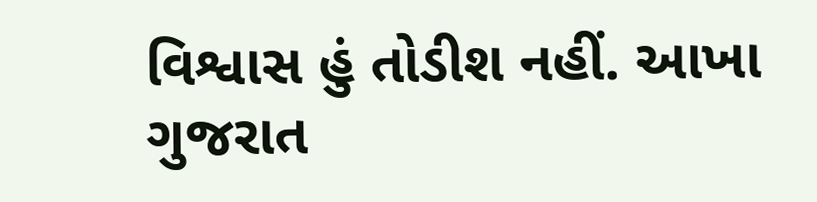વિશ્વાસ હું તોડીશ નહીં. આખા ગુજરાત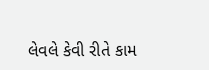લેવલે કેવી રીતે કામ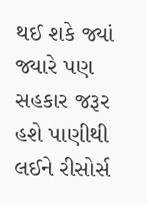થઈ શકે જ્યાં જ્યારે પણ સહકાર જરૂર હશે પાણીથી લઈને રીસોર્સ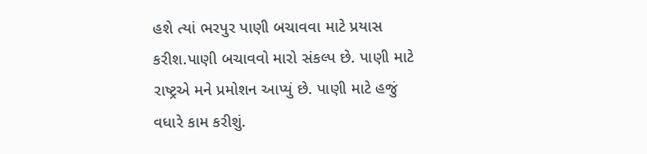હશે ત્યાં ભરપુર પાણી બચાવવા માટે પ્રયાસ કરીશ.પાણી બચાવવો મારો સંકલ્પ છે. પાણી માટે રાષ્ટ્રએ મને પ્રમોશન આપ્યું છે. પાણી માટે હજું વધારે કામ કરીશું.